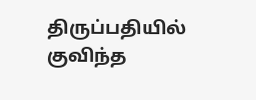திருப்பதியில் குவிந்த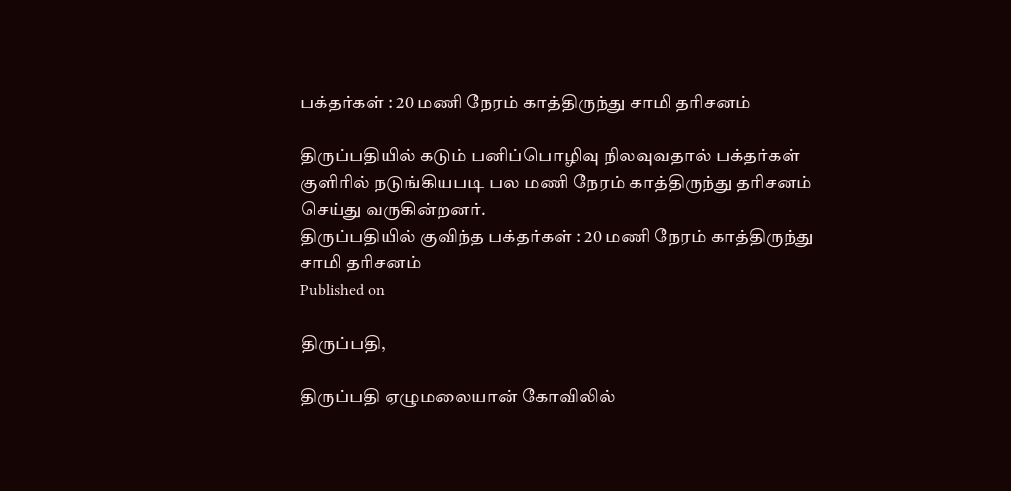பக்தர்கள் : 20 மணி நேரம் காத்திருந்து சாமி தரிசனம்

திருப்பதியில் கடும் பனிப்பொழிவு நிலவுவதால் பக்தர்கள் குளிரில் நடுங்கியபடி பல மணி நேரம் காத்திருந்து தரிசனம் செய்து வருகின்றனர்.
திருப்பதியில் குவிந்த பக்தர்கள் : 20 மணி நேரம் காத்திருந்து சாமி தரிசனம்
Published on

திருப்பதி,

திருப்பதி ஏழுமலையான் கோவிலில்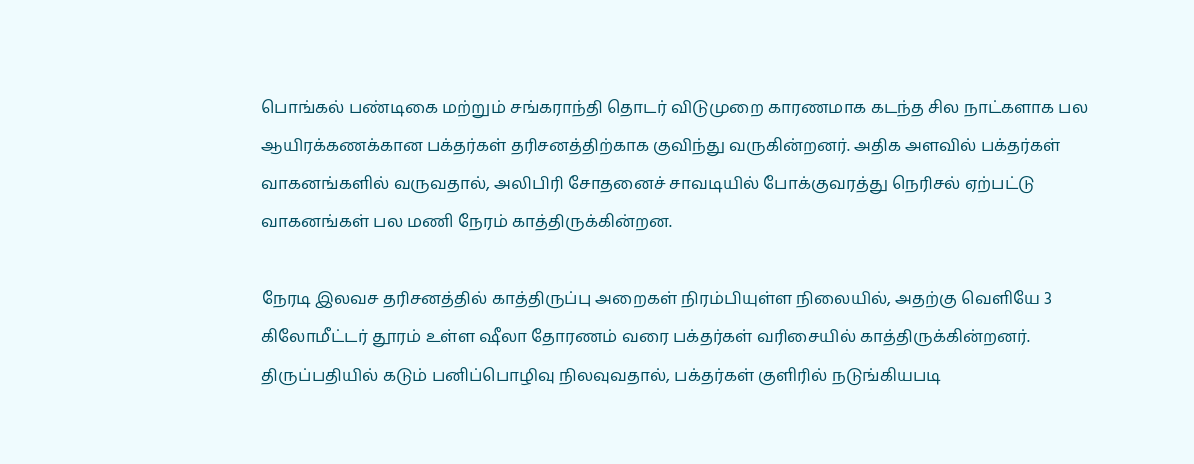பொங்கல் பண்டிகை மற்றும் சங்கராந்தி தொடர் விடுமுறை காரணமாக கடந்த சில நாட்களாக பல ஆயிரக்கணக்கான பக்தர்கள் தரிசனத்திற்காக குவிந்து வருகின்றனர். அதிக அளவில் பக்தர்கள் வாகனங்களில் வருவதால், அலிபிரி சோதனைச் சாவடியில் போக்குவரத்து நெரிசல் ஏற்பட்டு வாகனங்கள் பல மணி நேரம் காத்திருக்கின்றன.

நேரடி இலவச தரிசனத்தில் காத்திருப்பு அறைகள் நிரம்பியுள்ள நிலையில், அதற்கு வெளியே 3 கிலோமீட்டர் தூரம் உள்ள ஷீலா தோரணம் வரை பக்தர்கள் வரிசையில் காத்திருக்கின்றனர். திருப்பதியில் கடும் பனிப்பொழிவு நிலவுவதால், பக்தர்கள் குளிரில் நடுங்கியபடி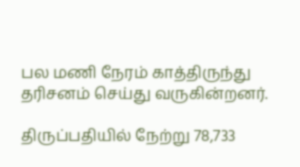பல மணி நேரம் காத்திருந்து தரிசனம் செய்து வருகின்றனர்.

திருப்பதியில் நேற்று 78,733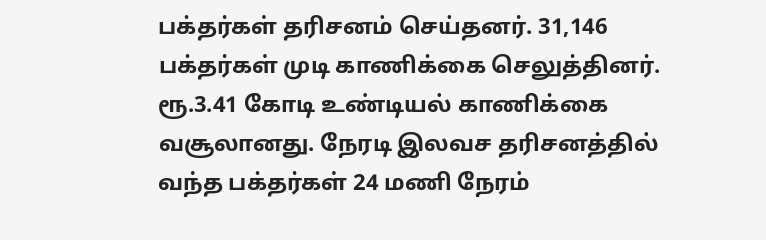பக்தர்கள் தரிசனம் செய்தனர். 31,146 பக்தர்கள் முடி காணிக்கை செலுத்தினர். ரூ.3.41 கோடி உண்டியல் காணிக்கை வசூலானது. நேரடி இலவச தரிசனத்தில் வந்த பக்தர்கள் 24 மணி நேரம்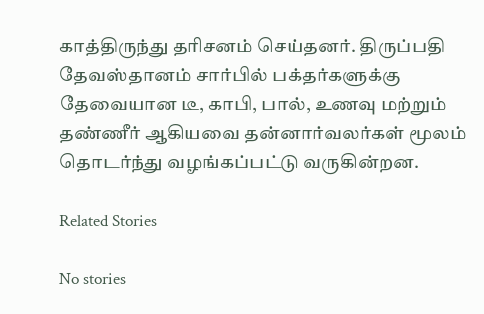காத்திருந்து தரிசனம் செய்தனர். திருப்பதி தேவஸ்தானம் சார்பில் பக்தர்களுக்கு தேவையான டீ, காபி, பால், உணவு மற்றும் தண்ணீர் ஆகியவை தன்னார்வலர்கள் மூலம் தொடர்ந்து வழங்கப்பட்டு வருகின்றன.

Related Stories

No stories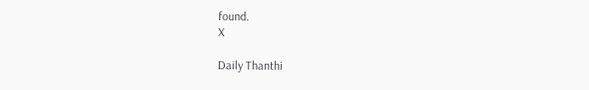found.
X

Daily Thanthi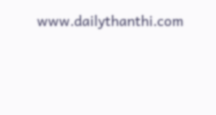www.dailythanthi.com